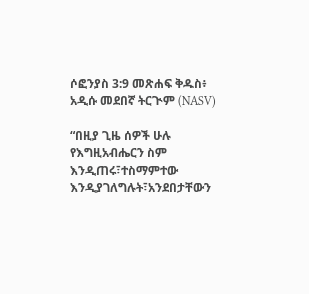ሶፎንያስ 3:9 መጽሐፍ ቅዱስ፥ አዲሱ መደበኛ ትርጒም (NASV)

“በዚያ ጊዜ ሰዎች ሁሉ የእግዚአብሔርን ስም እንዲጠሩ፣ተስማምተው እንዲያገለግሉት፣አንደበታቸውን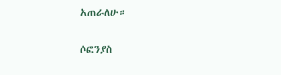አጠራለሁ።

ሶፎንያስ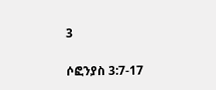3

ሶፎንያስ 3:7-17